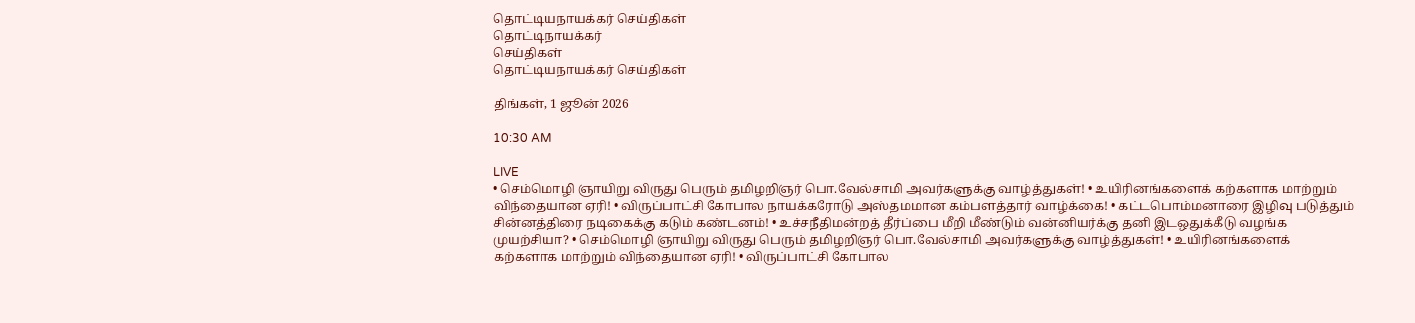தொட்டியநாயக்கர் செய்திகள்
தொட்டிநாயக்கர்
செய்திகள்
தொட்டியநாயக்கர் செய்திகள்

திங்கள், 1 ஜூன் 2026

10:30 AM

LIVE
• செம்மொழி ஞாயிறு விருது பெரும் தமிழறிஞர் பொ.வேல்சாமி அவர்களுக்கு வாழ்த்துகள்! • உயிரினங்களைக் கற்களாக மாற்றும் விந்தையான ஏரி! • விருப்பாட்சி கோபால நாயக்கரோடு அஸ்தமமான கம்பளத்தார் வாழ்க்கை! • கட்டபொம்மனாரை இழிவு படுத்தும் சின்னத்திரை நடிகைக்கு கடும் கண்டனம்! • உச்சநீதிமன்றத் தீர்ப்பை மீறி மீண்டும் வன்னியர்க்கு தனி இடஒதுக்கீடு வழங்க முயற்சியா? • செம்மொழி ஞாயிறு விருது பெரும் தமிழறிஞர் பொ.வேல்சாமி அவர்களுக்கு வாழ்த்துகள்! • உயிரினங்களைக் கற்களாக மாற்றும் விந்தையான ஏரி! • விருப்பாட்சி கோபால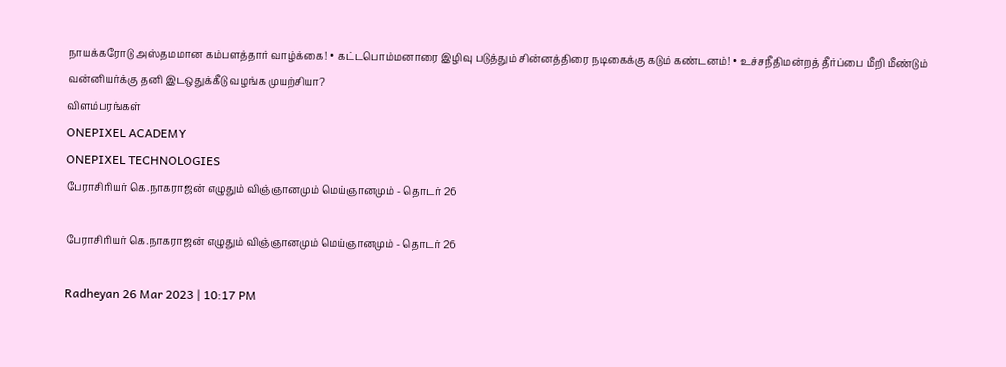நாயக்கரோடு அஸ்தமமான கம்பளத்தார் வாழ்க்கை! • கட்டபொம்மனாரை இழிவு படுத்தும் சின்னத்திரை நடிகைக்கு கடும் கண்டனம்! • உச்சநீதிமன்றத் தீர்ப்பை மீறி மீண்டும் வன்னியர்க்கு தனி இடஒதுக்கீடு வழங்க முயற்சியா?
விளம்பரங்கள்
ONEPIXEL ACADEMY
ONEPIXEL TECHNOLOGIES
பேராசிரியர் கெ.நாகராஜன் எழுதும் விஞ்ஞானமும் மெய்ஞானமும் - தொடர் 26

பேராசிரியர் கெ.நாகராஜன் எழுதும் விஞ்ஞானமும் மெய்ஞானமும் - தொடர் 26

Radheyan 26 Mar 2023 | 10:17 PM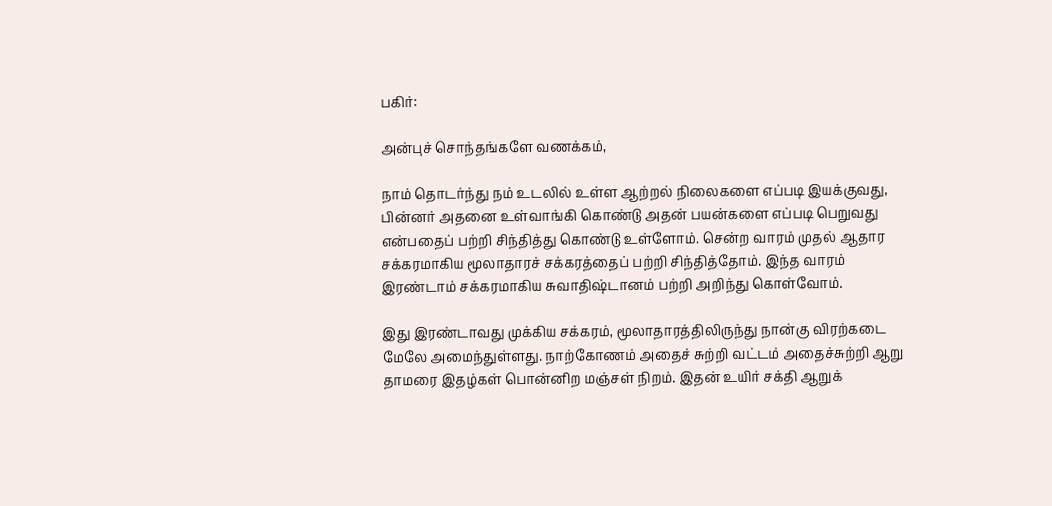பகிர்:

அன்புச் சொந்தங்களே வணக்கம்,

நாம் தொடர்ந்து நம் உடலில் உள்ள ஆற்றல் நிலைகளை எப்படி இயக்குவது, பின்னர் அதனை உள்வாங்கி கொண்டு அதன் பயன்களை எப்படி பெறுவது என்பதைப் பற்றி சிந்தித்து கொண்டு உள்ளோம். சென்ற வாரம் முதல் ஆதார சக்கரமாகிய மூலாதாரச் சக்கரத்தைப் பற்றி சிந்தித்தோம். இந்த வாரம் இரண்டாம் சக்கரமாகிய சுவாதிஷ்டானம் பற்றி அறிந்து கொள்வோம்.

இது இரண்டாவது முக்கிய சக்கரம், மூலாதாரத்திலிருந்து நான்கு விரற்கடை மேலே அமைந்துள்ளது. நாற்கோணம் அதைச் சுற்றி வட்டம் அதைச்சுற்றி ஆறு தாமரை இதழ்கள் பொன்னிற மஞ்சள் நிறம். இதன் உயிர் சக்தி ஆறுக்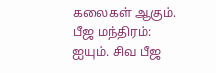கலைகள் ஆகும். பீஜ மந்திரம்: ஐயும். சிவ பீஜ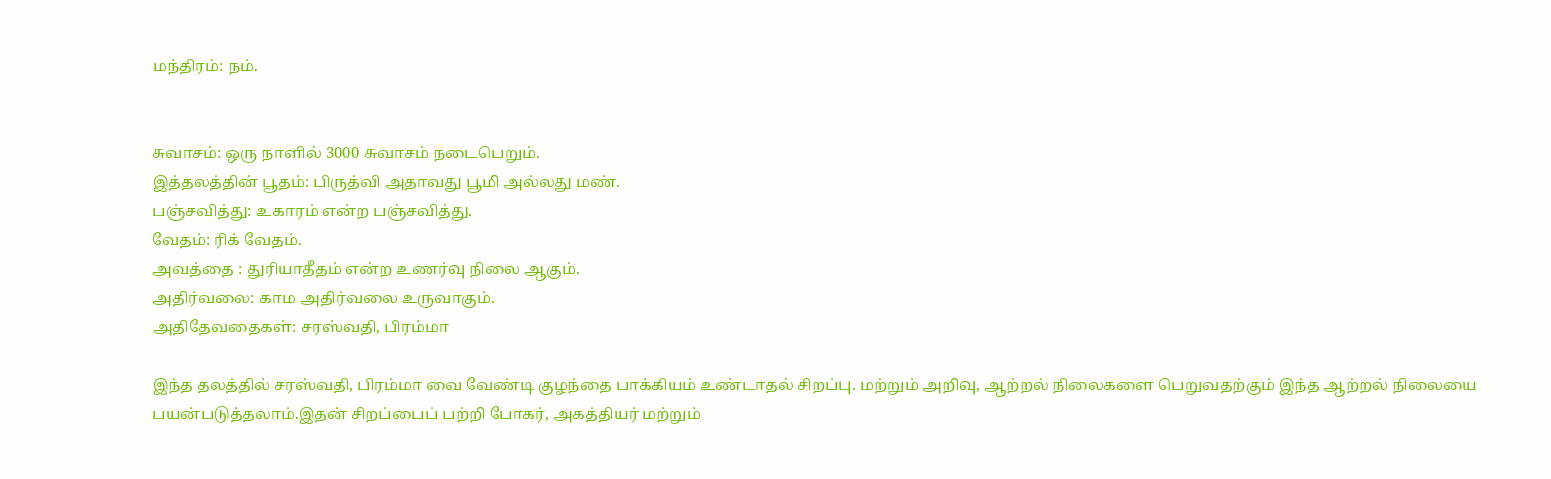மந்திரம்: நம்.


சுவாசம்: ஒரு நாளில் 3000 சுவாசம் நடைபெறும்.
இத்தலத்தின் பூதம்: பிருத்வி அதாவது பூமி அல்லது மண்.
பஞ்சவித்து: உகாரம் என்ற பஞ்சவித்து.
வேதம்: ரிக் வேதம்.
அவத்தை : துரியாதீதம் என்ற உணர்வு நிலை ஆகும்.
அதிர்வலை: காம அதிர்வலை உருவாகும்.
அதிதேவதைகள்: சரஸ்வதி, பிரம்மா

இந்த தலத்தில் சரஸ்வதி, பிரம்மா வை வேண்டி குழந்தை பாக்கியம் உண்டாதல் சிறப்பு. மற்றும் அறிவு, ஆற்றல் நிலைகளை பெறுவதற்கும் இந்த ஆற்றல் நிலையை பயன்படுத்தலாம்.இதன் சிறப்பைப் பற்றி போகர், அகத்தியர் மற்றும்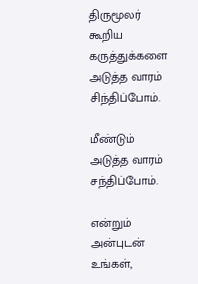திருமூலர் கூறிய கருத்துக்களை அடுத்த வாரம் சிந்திப்போம்.

மீண்டும் அடுத்த வாரம் சந்திப்போம்.

என்றும் அன்புடன் உங்கள்,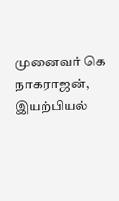முனைவர் கெ நாகராஜன்,
இயற்பியல்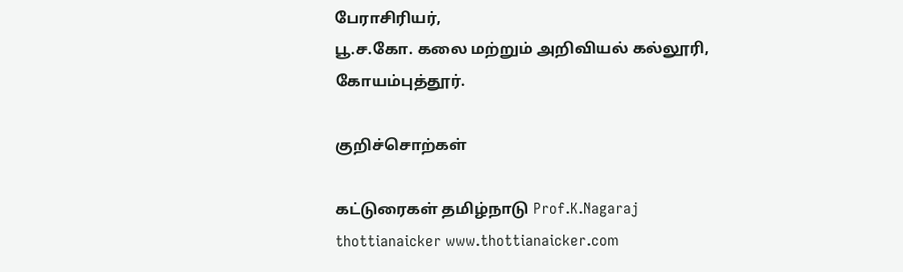பேராசிரியர்,
பூ.ச.கோ. கலை மற்றும் அறிவியல் கல்லூரி,
கோயம்புத்தூர்.

குறிச்சொற்கள்

கட்டுரைகள் தமிழ்நாடு Prof.K.Nagaraj thottianaicker www.thottianaicker.com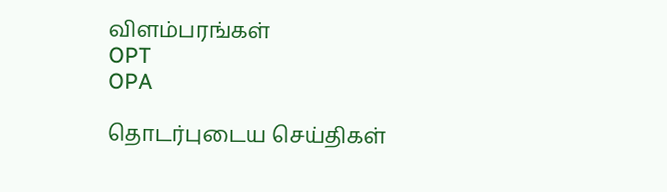விளம்பரங்கள்
OPT
OPA

தொடர்புடைய செய்திகள்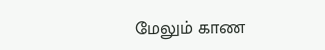மேலும் காண